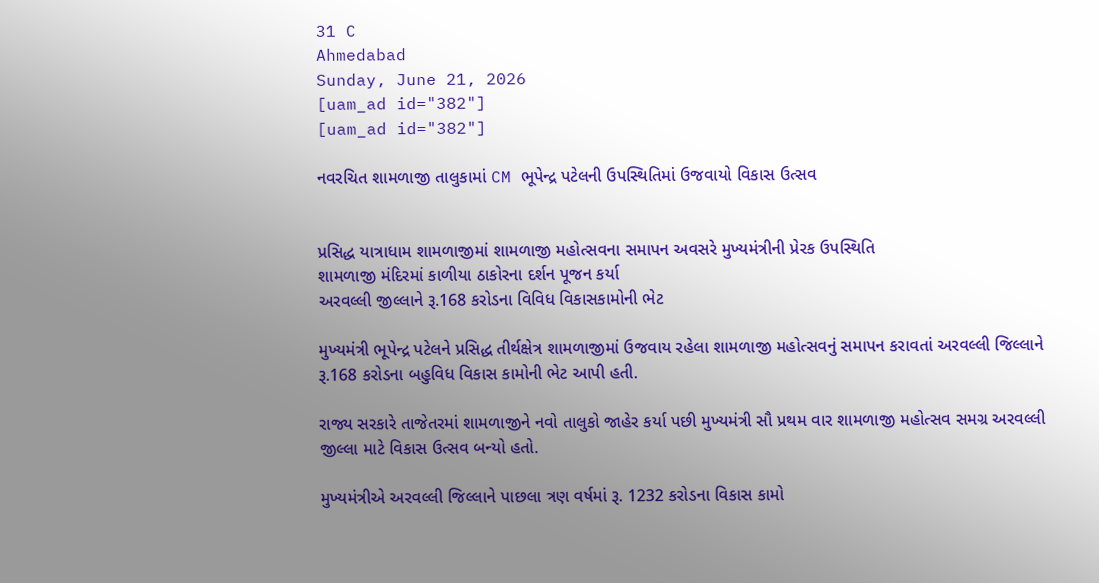31 C
Ahmedabad
Sunday, June 21, 2026
[uam_ad id="382"]
[uam_ad id="382"]

નવરચિત શામળાજી તાલુકામાં CM ભૂપેન્દ્ર પટેલની ઉપસ્થિતિમાં ઉજવાયો વિકાસ ઉત્સવ


પ્રસિદ્ધ યાત્રાધામ શામળાજીમાં શામળાજી મહોત્સવના સમાપન અવસરે મુખ્યમંત્રીની પ્રેરક ઉપસ્થિતિ
શામળાજી મંદિરમાં કાળીયા ઠાકોરના દર્શન પૂજન કર્યા
અરવલ્લી જીલ્લાને રૂ.168 કરોડના વિવિધ વિકાસકામોની ભેટ

મુખ્યમંત્રી ભૂપેન્દ્ર પટેલને પ્રસિદ્ધ તીર્થક્ષેત્ર શામળાજીમાં ઉજવાય રહેલા શામળાજી મહોત્સવનું સમાપન કરાવતાં અરવલ્લી જિલ્લાને રૂ.168 કરોડના બહુવિધ વિકાસ કામોની ભેટ આપી હતી.

રાજ્ય સરકારે તાજેતરમાં શામળાજીને નવો તાલુકો જાહેર કર્યા પછી મુખ્યમંત્રી સૌ પ્રથમ વાર શામળાજી મહોત્સવ સમગ્ર અરવલ્લી જીલ્લા માટે વિકાસ ઉત્સવ બન્યો હતો.

મુખ્યમંત્રીએ અરવલ્લી જિલ્લાને પાછલા ત્રણ વર્ષમાં રૂ. 1232 કરોડના વિકાસ કામો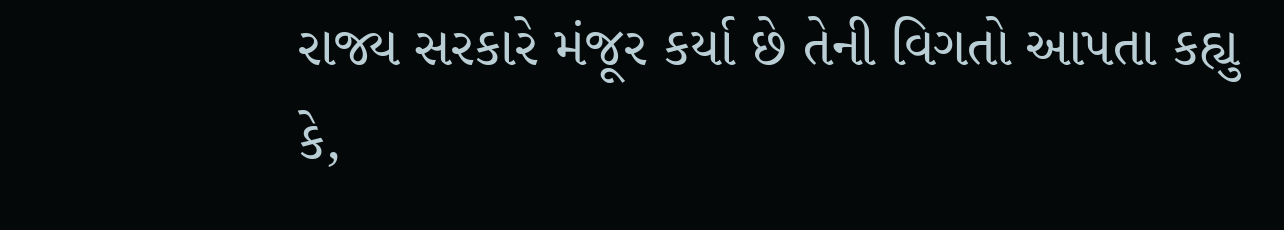રાજ્ય સરકારે મંજૂર કર્યા છે તેની વિગતો આપતા કહ્યુ કે,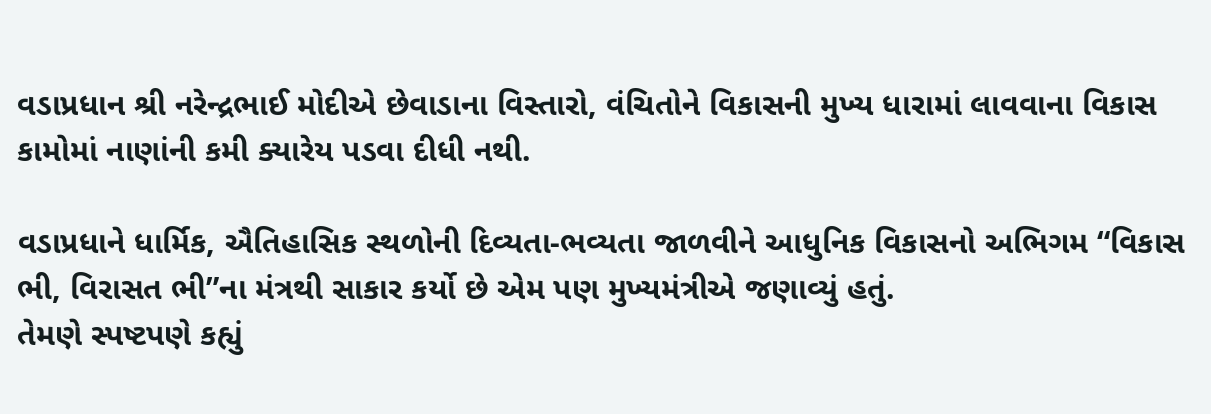વડાપ્રધાન શ્રી નરેન્દ્રભાઈ મોદીએ છેવાડાના વિસ્તારો, વંચિતોને વિકાસની મુખ્ય ધારામાં લાવવાના વિકાસ કામોમાં નાણાંની કમી ક્યારેય પડવા દીધી નથી.

વડાપ્રધાને ધાર્મિક, ઐતિહાસિક સ્થળોની દિવ્યતા-ભવ્યતા જાળવીને આધુનિક વિકાસનો અભિગમ “વિકાસ ભી, વિરાસત ભી”ના મંત્રથી સાકાર કર્યો છે એમ પણ મુખ્યમંત્રીએ જણાવ્યું હતું.
તેમણે સ્પષ્ટપણે કહ્યું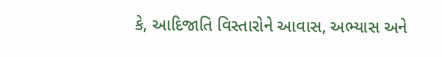કે, આદિજાતિ વિસ્તારોને આવાસ, અભ્યાસ અને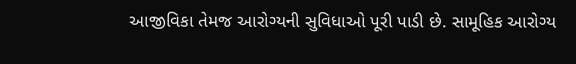આજીવિકા તેમજ આરોગ્યની સુવિધાઓ પૂરી પાડી છે. સામૂહિક આરોગ્ય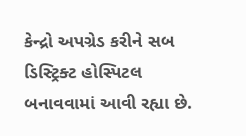કેન્દ્રો અપગ્રેડ કરીને સબ ડિસ્ટ્રિક્ટ હોસ્પિટલ બનાવવામાં આવી રહ્યા છે.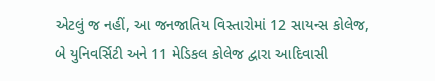એટલું જ નહીં, આ જનજાતિય વિસ્તારોમાં 12 સાયન્સ કોલેજ, બે યુનિવર્સિટી અને 11 મેડિકલ કોલેજ દ્વારા આદિવાસી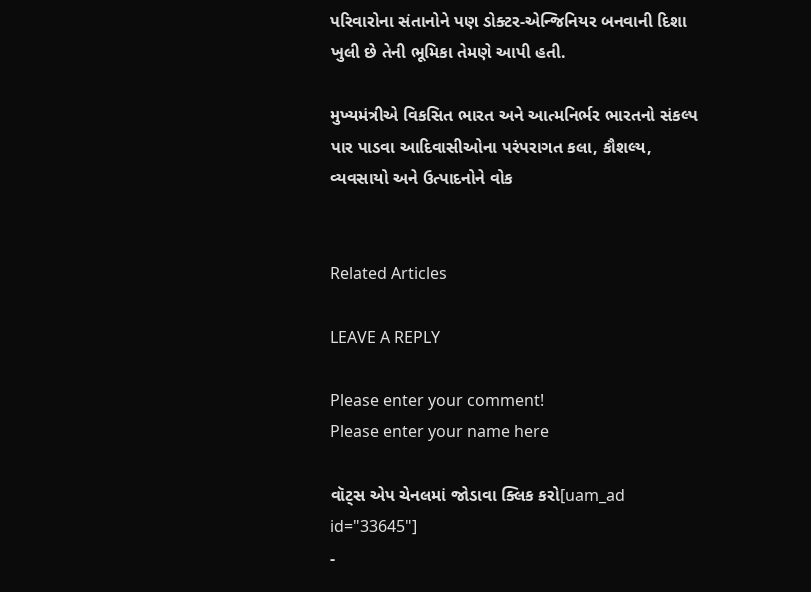પરિવારોના સંતાનોને પણ ડોક્ટર-એન્જિનિયર બનવાની દિશા ખુલી છે તેની ભૂમિકા તેમણે આપી હતી.

મુખ્યમંત્રીએ વિકસિત ભારત અને આત્મનિર્ભર ભારતનો સંકલ્પ પાર પાડવા આદિવાસીઓના પરંપરાગત કલા, કૌશલ્ય, વ્યવસાયો અને ઉત્પાદનોને વોક


Related Articles

LEAVE A REPLY

Please enter your comment!
Please enter your name here

વૉટ્સ એપ ચેનલમાં જોડાવા ક્લિક કરો[uam_ad id="33645"]
-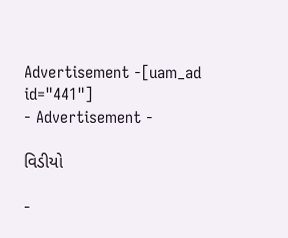Advertisement -[uam_ad id="441"]
- Advertisement -

વિડીયો

-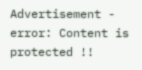Advertisement -
error: Content is protected !!